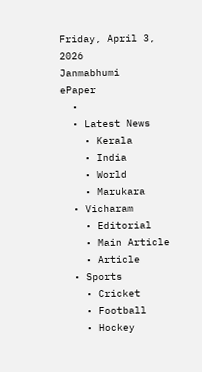Friday, April 3, 2026
Janmabhumi
ePaper
  •
  • Latest News
    • Kerala
    • India
    • World
    • Marukara
  • Vicharam
    • Editorial
    • Main Article
    • Article
  • Sports
    • Cricket
    • Football
    • Hockey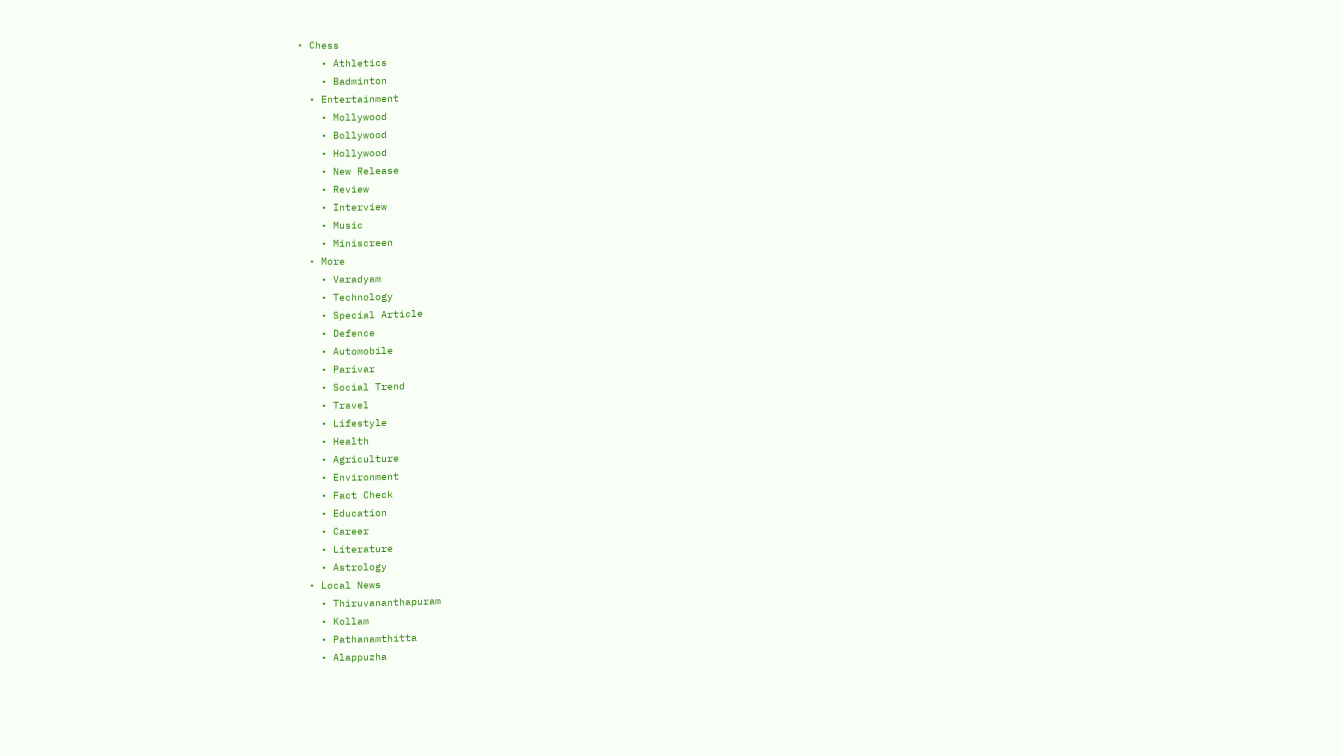• Chess
    • Athletics
    • Badminton
  • Entertainment
    • Mollywood
    • Bollywood
    • Hollywood
    • New Release
    • Review
    • Interview
    • Music
    • Miniscreen
  • More
    • Varadyam
    • Technology
    • Special Article
    • Defence
    • Automobile
    • Parivar
    • Social Trend
    • Travel
    • Lifestyle
    • Health
    • Agriculture
    • Environment
    • Fact Check
    • Education
    • Career
    • Literature
    • Astrology
  • Local News
    • Thiruvananthapuram
    • Kollam
    • Pathanamthitta
    • Alappuzha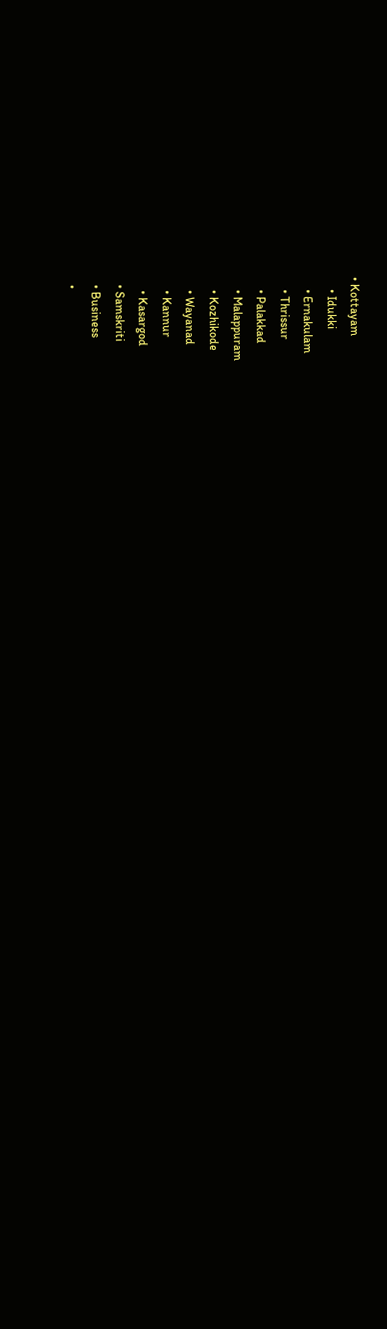• Kottayam
    • Idukki
    • Ernakulam
    • Thrissur
    • Palakkad
    • Malappuram
    • Kozhikode
    • Wayanad
    • Kannur
    • Kasargod
  • Samskriti
  • Business
  •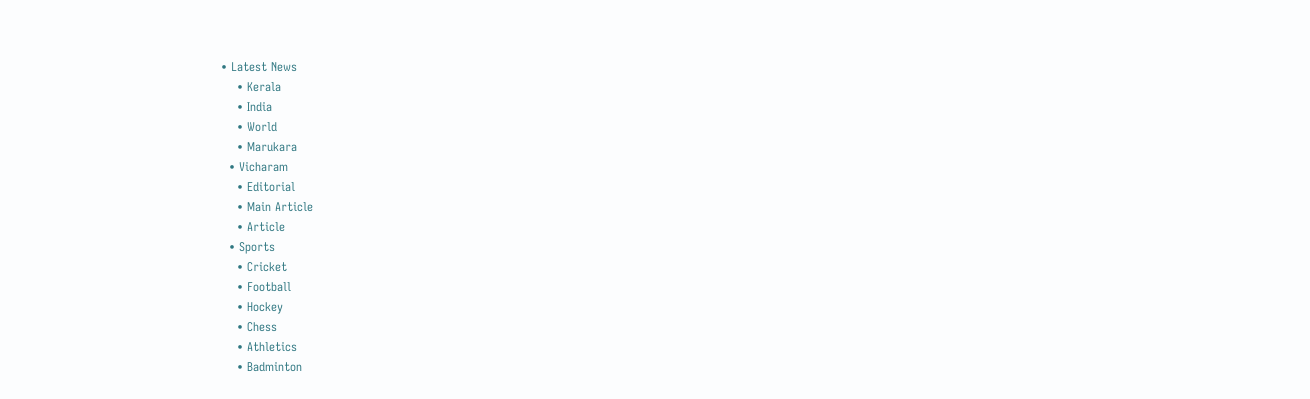• Latest News
    • Kerala
    • India
    • World
    • Marukara
  • Vicharam
    • Editorial
    • Main Article
    • Article
  • Sports
    • Cricket
    • Football
    • Hockey
    • Chess
    • Athletics
    • Badminton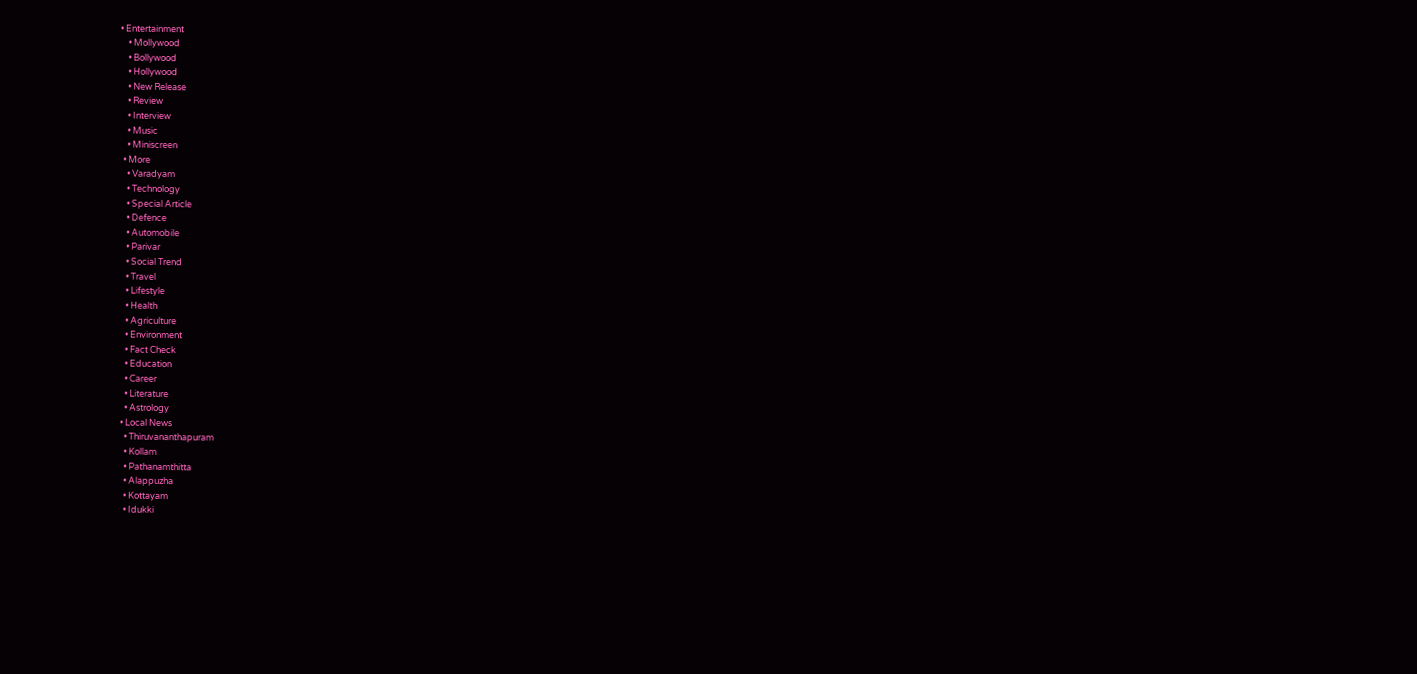• Entertainment
    • Mollywood
    • Bollywood
    • Hollywood
    • New Release
    • Review
    • Interview
    • Music
    • Miniscreen
  • More
    • Varadyam
    • Technology
    • Special Article
    • Defence
    • Automobile
    • Parivar
    • Social Trend
    • Travel
    • Lifestyle
    • Health
    • Agriculture
    • Environment
    • Fact Check
    • Education
    • Career
    • Literature
    • Astrology
  • Local News
    • Thiruvananthapuram
    • Kollam
    • Pathanamthitta
    • Alappuzha
    • Kottayam
    • Idukki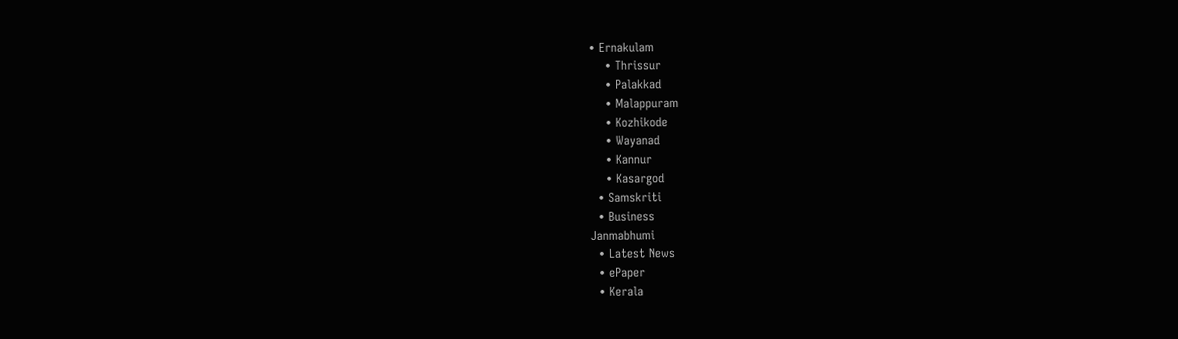• Ernakulam
    • Thrissur
    • Palakkad
    • Malappuram
    • Kozhikode
    • Wayanad
    • Kannur
    • Kasargod
  • Samskriti
  • Business
Janmabhumi
  • Latest News
  • ePaper
  • Kerala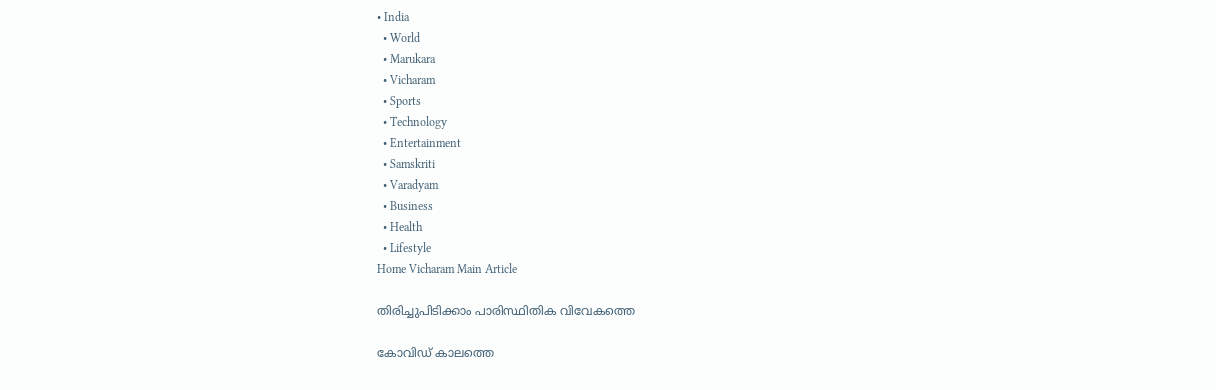• India
  • World
  • Marukara
  • Vicharam
  • Sports
  • Technology
  • Entertainment
  • Samskriti
  • Varadyam
  • Business
  • Health
  • Lifestyle
Home Vicharam Main Article

തിരിച്ചുപിടിക്കാം പാരിസ്ഥിതിക വിവേകത്തെ

കോവിഡ് കാലത്തെ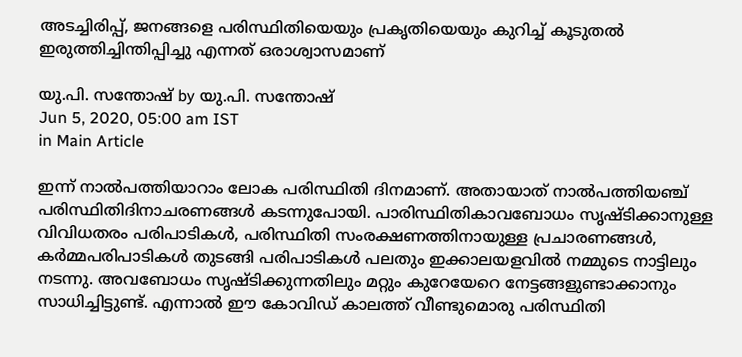അടച്ചിരിപ്പ്, ജനങ്ങളെ പരിസ്ഥിതിയെയും പ്രകൃതിയെയും കുറിച്ച് കൂടുതല്‍ ഇരുത്തിച്ചിന്തിപ്പിച്ചു എന്നത് ഒരാശ്വാസമാണ്

യു.പി. സന്തോഷ് by യു.പി. സന്തോഷ്
Jun 5, 2020, 05:00 am IST
in Main Article

ഇന്ന് നാല്‍പത്തിയാറാം ലോക പരിസ്ഥിതി ദിനമാണ്. അതായാത് നാല്‍പത്തിയഞ്ച് പരിസ്ഥിതിദിനാചരണങ്ങള്‍ കടന്നുപോയി. പാരിസ്ഥിതികാവബോധം സൃഷ്ടിക്കാനുള്ള വിവിധതരം പരിപാടികള്‍, പരിസ്ഥിതി സംരക്ഷണത്തിനായുള്ള പ്രചാരണങ്ങള്‍, കര്‍മ്മപരിപാടികള്‍ തുടങ്ങി പരിപാടികള്‍ പലതും ഇക്കാലയളവില്‍ നമ്മുടെ നാട്ടിലും നടന്നു. അവബോധം സൃഷ്ടിക്കുന്നതിലും മറ്റും കുറേയേറെ നേട്ടങ്ങളുണ്ടാക്കാനും സാധിച്ചിട്ടുണ്ട്. എന്നാല്‍ ഈ കോവിഡ് കാലത്ത് വീണ്ടുമൊരു പരിസ്ഥിതി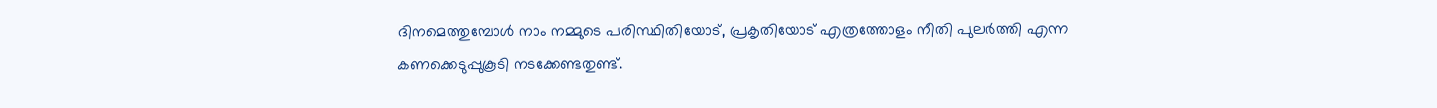ദിനമെത്തുമ്പോള്‍ നാം നമ്മുടെ പരിസ്ഥിതിയോട്, പ്രകൃതിയോട് എത്രത്തോളം നീതി പുലര്‍ത്തി എന്ന കണക്കെടുപ്പുകൂടി നടക്കേണ്ടതുണ്ട്.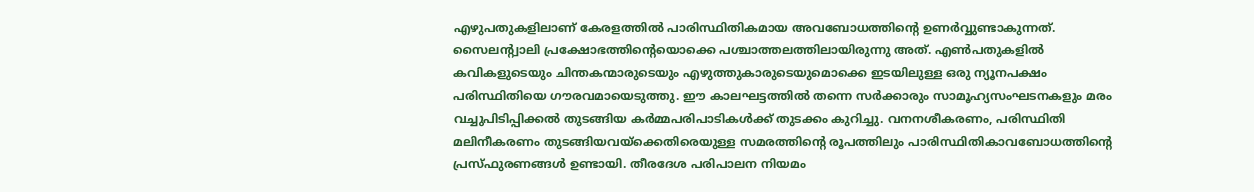എഴുപതുകളിലാണ് കേരളത്തില്‍ പാരിസ്ഥിതികമായ അവബോധത്തിന്റെ ഉണര്‍വ്വുണ്ടാകുന്നത്. സൈലന്റ്വാലി പ്രക്ഷോഭത്തിന്റെയൊക്കെ പശ്ചാത്തലത്തിലായിരുന്നു അത്. എണ്‍പതുകളില്‍ കവികളുടെയും ചിന്തകന്മാരുടെയും എഴുത്തുകാരുടെയുമൊക്കെ ഇടയിലുള്ള ഒരു ന്യൂനപക്ഷം പരിസ്ഥിതിയെ ഗൗരവമായെടുത്തു. ഈ കാലഘട്ടത്തില്‍ തന്നെ സര്‍ക്കാരും സാമൂഹ്യസംഘടനകളും മരം വച്ചുപിടിപ്പിക്കല്‍ തുടങ്ങിയ കര്‍മ്മപരിപാടികള്‍ക്ക് തുടക്കം കുറിച്ചു. വനനശീകരണം, പരിസ്ഥിതി മലിനീകരണം തുടങ്ങിയവയ്‌ക്കെതിരെയുള്ള സമരത്തിന്റെ രൂപത്തിലും പാരിസ്ഥിതികാവബോധത്തിന്റെ പ്രസ്ഫുരണങ്ങള്‍ ഉണ്ടായി. തീരദേശ പരിപാലന നിയമം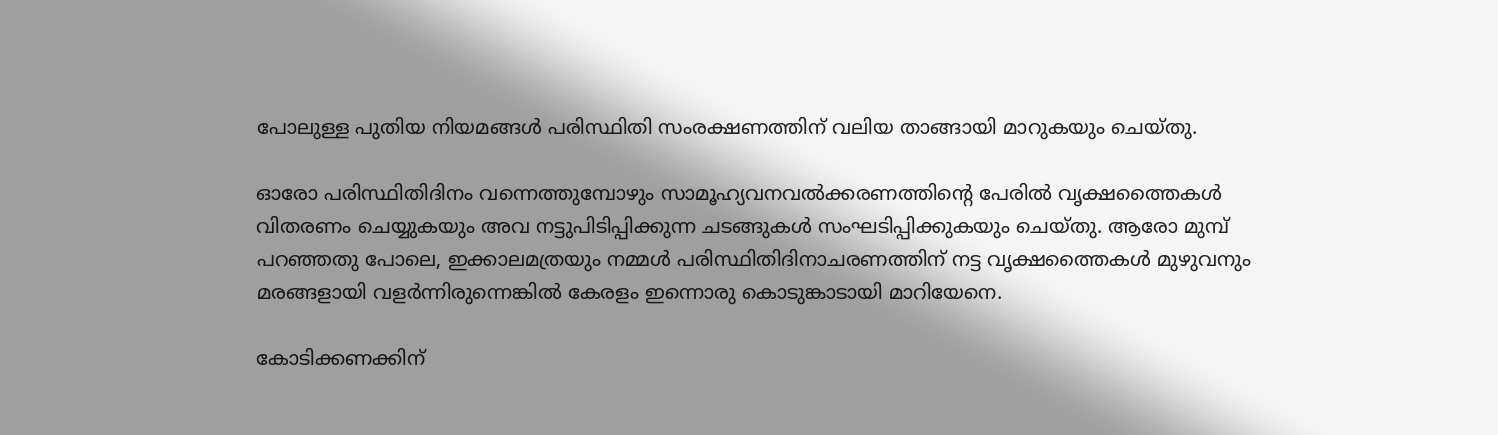പോലുള്ള പുതിയ നിയമങ്ങള്‍ പരിസ്ഥിതി സംരക്ഷണത്തിന് വലിയ താങ്ങായി മാറുകയും ചെയ്തു.

ഓരോ പരിസ്ഥിതിദിനം വന്നെത്തുമ്പോഴും സാമൂഹ്യവനവല്‍ക്കരണത്തിന്റെ പേരില്‍ വൃക്ഷത്തൈകള്‍ വിതരണം ചെയ്യുകയും അവ നട്ടുപിടിപ്പിക്കുന്ന ചടങ്ങുകള്‍ സംഘടിപ്പിക്കുകയും ചെയ്തു. ആരോ മുമ്പ് പറഞ്ഞതു പോലെ, ഇക്കാലമത്രയും നമ്മള്‍ പരിസ്ഥിതിദിനാചരണത്തിന് നട്ട വൃക്ഷത്തൈകള്‍ മുഴുവനും മരങ്ങളായി വളര്‍ന്നിരുന്നെങ്കില്‍ കേരളം ഇന്നൊരു കൊടുങ്കാടായി മാറിയേനെ.

കോടിക്കണക്കിന്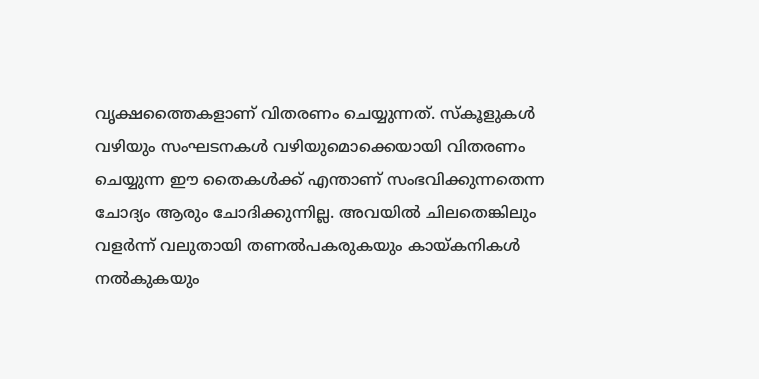വൃക്ഷത്തൈകളാണ് വിതരണം ചെയ്യുന്നത്. സ്‌കൂളുകള്‍ വഴിയും സംഘടനകള്‍ വഴിയുമൊക്കെയായി വിതരണം ചെയ്യുന്ന ഈ തൈകള്‍ക്ക് എന്താണ് സംഭവിക്കുന്നതെന്ന ചോദ്യം ആരും ചോദിക്കുന്നില്ല. അവയില്‍ ചിലതെങ്കിലും വളര്‍ന്ന് വലുതായി തണല്‍പകരുകയും കായ്‌കനികള്‍ നല്‍കുകയും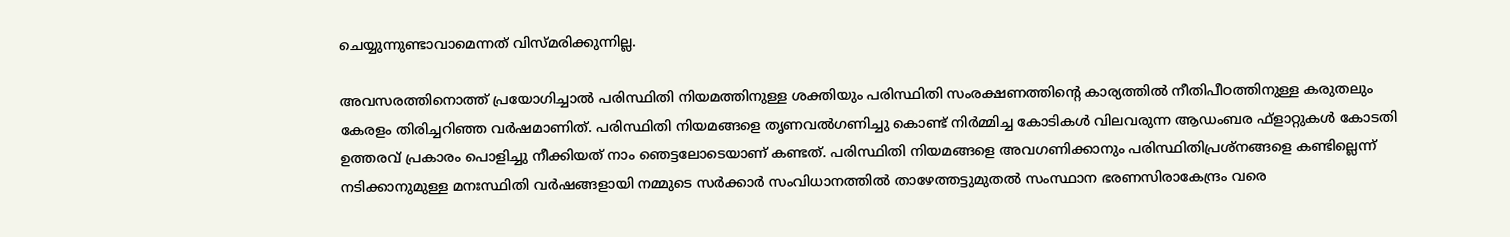ചെയ്യുന്നുണ്ടാവാമെന്നത് വിസ്മരിക്കുന്നില്ല.

അവസരത്തിനൊത്ത് പ്രയോഗിച്ചാല്‍ പരിസ്ഥിതി നിയമത്തിനുള്ള ശക്തിയും പരിസ്ഥിതി സംരക്ഷണത്തിന്റെ കാര്യത്തില്‍ നീതിപീഠത്തിനുള്ള കരുതലും കേരളം തിരിച്ചറിഞ്ഞ വര്‍ഷമാണിത്. പരിസ്ഥിതി നിയമങ്ങളെ തൃണവല്‍ഗണിച്ചു കൊണ്ട് നിര്‍മ്മിച്ച കോടികള്‍ വിലവരുന്ന ആഡംബര ഫ്ളാറ്റുകള്‍ കോടതി ഉത്തരവ് പ്രകാരം പൊളിച്ചു നീക്കിയത് നാം ഞെട്ടലോടെയാണ് കണ്ടത്. പരിസ്ഥിതി നിയമങ്ങളെ അവഗണിക്കാനും പരിസ്ഥിതിപ്രശ്‌നങ്ങളെ കണ്ടില്ലെന്ന് നടിക്കാനുമുള്ള മനഃസ്ഥിതി വര്‍ഷങ്ങളായി നമ്മുടെ സര്‍ക്കാര്‍ സംവിധാനത്തില്‍ താഴേത്തട്ടുമുതല്‍ സംസ്ഥാന ഭരണസിരാകേന്ദ്രം വരെ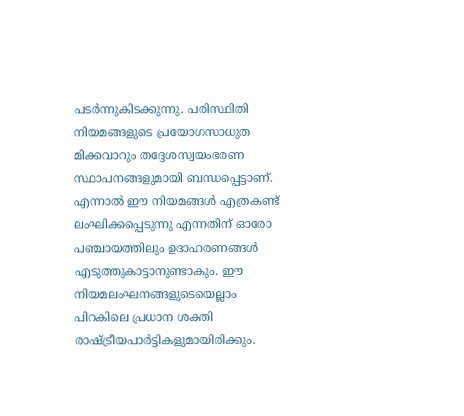പടര്‍ന്നുകിടക്കുന്നു. പരിസ്ഥിതി നിയമങ്ങളുടെ പ്രയോഗസാധുത മിക്കവാറും തദ്ദേശസ്വയംഭരണ സ്ഥാപനങ്ങളുമായി ബന്ധപ്പെട്ടാണ്. എന്നാല്‍ ഈ നിയമങ്ങള്‍ എത്രകണ്ട് ലംഘിക്കപ്പെടുന്നു എന്നതിന് ഓരോ പഞ്ചായത്തിലും ഉദാഹരണങ്ങള്‍ എടുത്തുകാട്ടാനുണ്ടാകും. ഈ നിയമലംഘനങ്ങളുടെയെല്ലാം പിറകിലെ പ്രധാന ശക്തി രാഷ്‌ട്രീയപാര്‍ട്ടികളുമായിരിക്കും.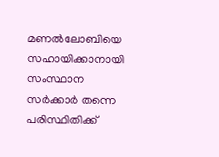മണല്‍ലോബിയെ സഹായിക്കാനായി സംസ്ഥാന സര്‍ക്കാര്‍ തന്നെ പരിസ്ഥിതിക്ക്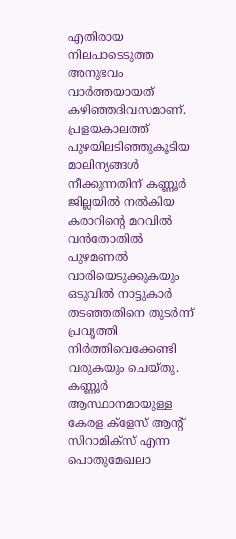എതിരായ നിലപാടെടുത്ത അനുഭവം വാര്‍ത്തയായത് കഴിഞ്ഞദിവസമാണ്. പ്രളയകാലത്ത് പുഴയിലടിഞ്ഞുകൂടിയ മാലിന്യങ്ങള്‍ നീക്കുന്നതിന് കണ്ണൂര്‍ ജില്ലയില്‍ നല്‍കിയ കരാറിന്റെ മറവില്‍ വന്‍തോതില്‍ പുഴമണല്‍ വാരിയെടുക്കുകയും ഒടുവില്‍ നാട്ടുകാര്‍ തടഞ്ഞതിനെ തുടര്‍ന്ന് പ്രവൃത്തി നിര്‍ത്തിവെക്കേണ്ടി വരുകയും ചെയ്തു. കണ്ണൂര്‍ ആസ്ഥാനമായുള്ള കേരള ക്‌ളേസ് ആന്റ് സിറാമിക്‌സ് എന്ന പൊതുമേഖലാ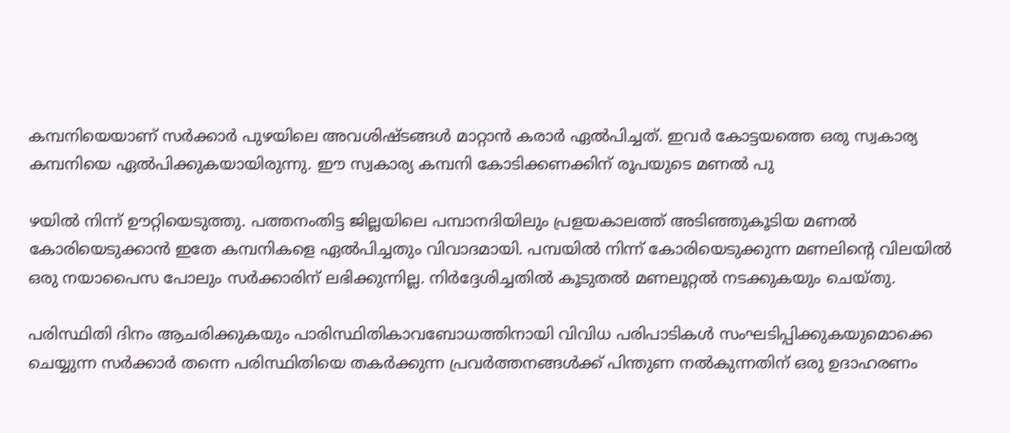കമ്പനിയെയാണ് സര്‍ക്കാര്‍ പുഴയിലെ അവശിഷ്ടങ്ങള്‍ മാറ്റാന്‍ കരാര്‍ ഏല്‍പിച്ചത്. ഇവര്‍ കോട്ടയത്തെ ഒരു സ്വകാര്യ കമ്പനിയെ ഏല്‍പിക്കുകയായിരുന്നു. ഈ സ്വകാര്യ കമ്പനി കോടിക്കണക്കിന് രൂപയുടെ മണല്‍ പു

ഴയില്‍ നിന്ന് ഊറ്റിയെടുത്തു. പത്തനംതിട്ട ജില്ലയിലെ പമ്പാനദിയിലും പ്രളയകാലത്ത് അടിഞ്ഞുകൂടിയ മണല്‍ കോരിയെടുക്കാന്‍ ഇതേ കമ്പനികളെ ഏല്‍പിച്ചതും വിവാദമായി. പമ്പയില്‍ നിന്ന് കോരിയെടുക്കുന്ന മണലിന്റെ വിലയില്‍ ഒരു നയാപൈസ പോലും സര്‍ക്കാരിന് ലഭിക്കുന്നില്ല. നിര്‍ദ്ദേശിച്ചതില്‍ കൂടുതല്‍ മണലൂറ്റല്‍ നടക്കുകയും ചെയ്തു.

പരിസ്ഥിതി ദിനം ആചരിക്കുകയും പാരിസ്ഥിതികാവബോധത്തിനായി വിവിധ പരിപാടികള്‍ സംഘടിപ്പിക്കുകയുമൊക്കെ ചെയ്യുന്ന സര്‍ക്കാര്‍ തന്നെ പരിസ്ഥിതിയെ തകര്‍ക്കുന്ന പ്രവര്‍ത്തനങ്ങള്‍ക്ക് പിന്തുണ നല്‍കുന്നതിന് ഒരു ഉദാഹരണം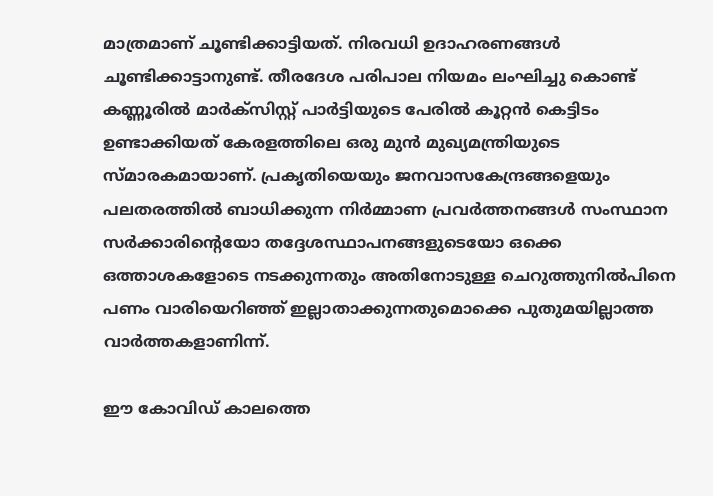മാത്രമാണ് ചൂണ്ടിക്കാട്ടിയത്. നിരവധി ഉദാഹരണങ്ങള്‍ ചൂണ്ടിക്കാട്ടാനുണ്ട്. തീരദേശ പരിപാല നിയമം ലംഘിച്ചു കൊണ്ട് കണ്ണൂരില്‍ മാര്‍ക്‌സിസ്റ്റ് പാര്‍ട്ടിയുടെ പേരില്‍ കൂറ്റന്‍ കെട്ടിടം ഉണ്ടാക്കിയത് കേരളത്തിലെ ഒരു മുന്‍ മുഖ്യമന്ത്രിയുടെ സ്മാരകമായാണ്. പ്രകൃതിയെയും ജനവാസകേന്ദ്രങ്ങളെയും പലതരത്തില്‍ ബാധിക്കുന്ന നിര്‍മ്മാണ പ്രവര്‍ത്തനങ്ങള്‍ സംസ്ഥാന സര്‍ക്കാരിന്റെയോ തദ്ദേശസ്ഥാപനങ്ങളുടെയോ ഒക്കെ ഒത്താശകളോടെ നടക്കുന്നതും അതിനോടുള്ള ചെറുത്തുനില്‍പിനെ പണം വാരിയെറിഞ്ഞ് ഇല്ലാതാക്കുന്നതുമൊക്കെ പുതുമയില്ലാത്ത വാര്‍ത്തകളാണിന്ന്.

ഈ കോവിഡ് കാലത്തെ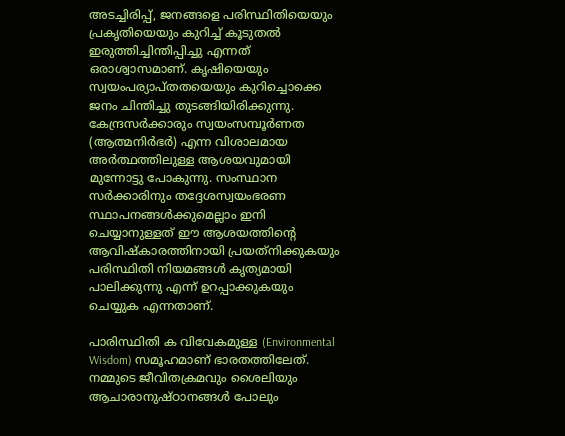അടച്ചിരിപ്പ്, ജനങ്ങളെ പരിസ്ഥിതിയെയും പ്രകൃതിയെയും കുറിച്ച് കൂടുതല്‍ ഇരുത്തിച്ചിന്തിപ്പിച്ചു എന്നത് ഒരാശ്വാസമാണ്. കൃഷിയെയും സ്വയംപര്യാപ്തതയെയും കുറിച്ചൊക്കെ ജനം ചിന്തിച്ചു തുടങ്ങിയിരിക്കുന്നു. കേന്ദ്രസര്‍ക്കാരും സ്വയംസമ്പൂര്‍ണത (ആത്മനിര്‍ഭര്‍) എന്ന വിശാലമായ അര്‍ത്ഥത്തിലുള്ള ആശയവുമായി മുന്നോട്ടു പോകുന്നു. സംസ്ഥാന സര്‍ക്കാരിനും തദ്ദേശസ്വയംഭരണ സ്ഥാപനങ്ങള്‍ക്കുമെല്ലാം ഇനി ചെയ്യാനുള്ളത് ഈ ആശയത്തിന്റെ ആവിഷ്‌കാരത്തിനായി പ്രയത്‌നിക്കുകയും പരിസ്ഥിതി നിയമങ്ങള്‍ കൃത്യമായി പാലിക്കുന്നു എന്ന് ഉറപ്പാക്കുകയും ചെയ്യുക എന്നതാണ്.

പാരിസ്ഥിതി ക വിവേകമുള്ള (Environmental Wisdom) സമൂഹമാണ് ഭാരതത്തിലേത്. നമ്മുടെ ജീവിതക്രമവും ശൈലിയും ആചാരാനുഷ്ഠാനങ്ങള്‍ പോലും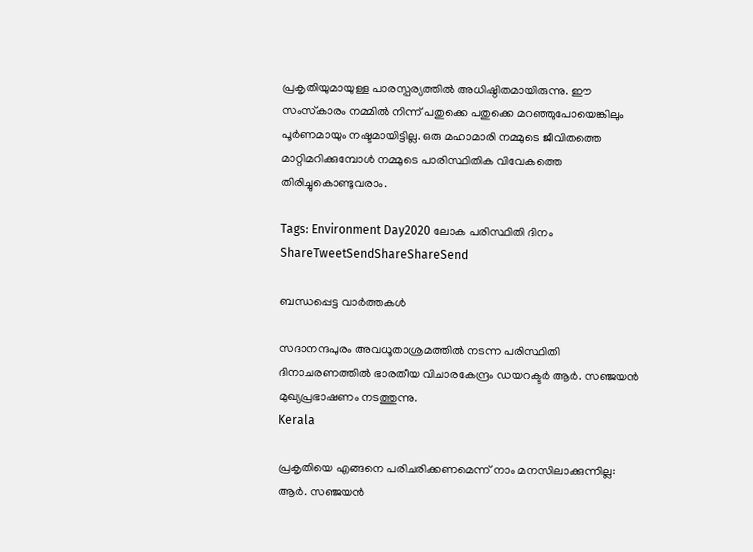പ്രകൃതിയുമായുള്ള പാരസ്പര്യത്തില്‍ അധിഷ്ഠിതമായിരുന്നു. ഈ സംസ്‌കാരം നമ്മില്‍ നിന്ന് പതുക്കെ പതുക്കെ മറഞ്ഞുപോയെങ്കിലും പൂര്‍ണമായും നഷ്ടമായിട്ടില്ല. ഒരു മഹാമാരി നമ്മുടെ ജീവിതത്തെ മാറ്റിമറിക്കുമ്പോള്‍ നമ്മുടെ പാരിസ്ഥിതിക വിവേകത്തെ തിരിച്ചുകൊണ്ടുവരാം.

Tags: Environment Day2020 ലോക പരിസ്ഥിതി ദിനം
ShareTweetSendShareShareSend

ബന്ധപ്പെട്ട വാര്‍ത്തകള്‍

സദാനന്ദപുരം അവധൂതാശ്രമത്തില്‍ നടന്ന പരിസ്ഥിതി ദിനാചരണത്തില്‍ ഭാരതീയ വിചാരകേന്ദ്രം ഡയറക്ടര്‍ ആര്‍. സഞ്ജയന്‍ മുഖ്യപ്രഭാഷണം നടത്തുന്നു.
Kerala

പ്രകൃതിയെ എങ്ങനെ പരിചരിക്കണമെന്ന് നാം മനസിലാക്കുന്നില്ല: ആര്‍. സഞ്ജയന്‍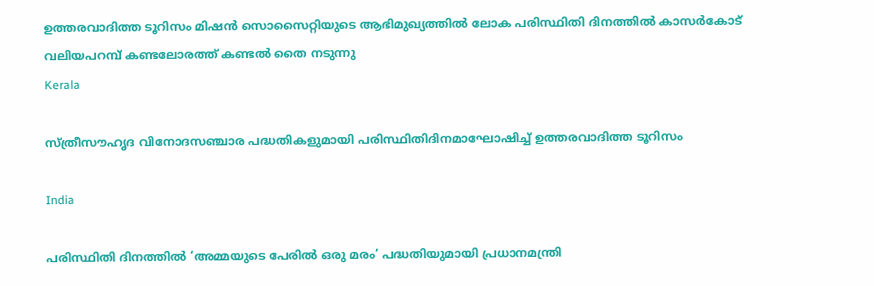ഉത്തരവാദിത്ത ടൂറിസം മിഷന്‍ സൊസൈറ്റിയുടെ ആഭിമുഖ്യത്തില്‍ ലോക പരിസ്ഥിതി ദിനത്തില്‍ കാസര്‍കോട് വലിയപറമ്പ് കണ്ടലോരത്ത് കണ്ടല്‍ തൈ നടുന്നു
Kerala

സ്ത്രീസൗഹൃദ വിനോദസഞ്ചാര പദ്ധതികളുമായി പരിസ്ഥിതിദിനമാഘോഷിച്ച് ഉത്തരവാദിത്ത ടൂറിസം

India

പരിസ്ഥിതി ദിനത്തില്‍ ‘അമ്മയുടെ പേരില്‍ ഒരു മരം’ പദ്ധതിയുമായി പ്രധാനമന്ത്രി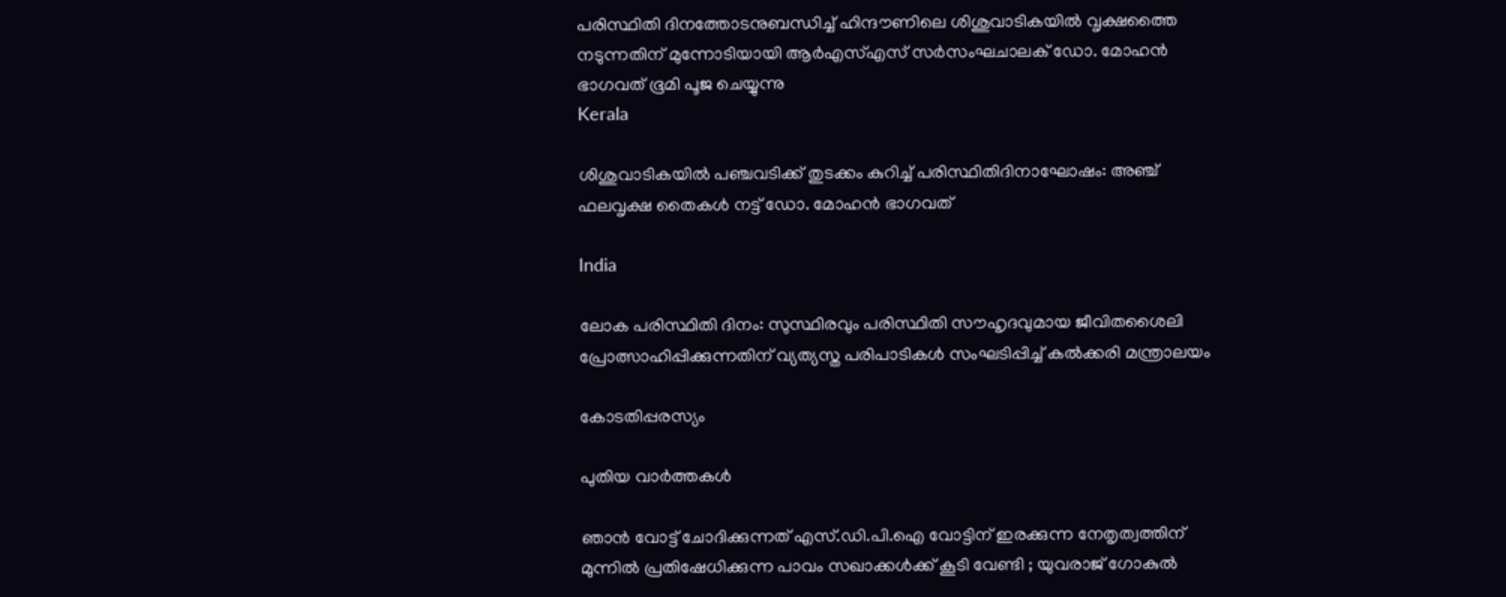പരിസ്ഥിതി ദിനത്തോടനുബന്ധിച്ച് ഹിന്ദൗണിലെ ശിശുവാടികയില്‍ വൃക്ഷത്തൈ നടുന്നതിന് മുന്നോടിയായി ആര്‍എസ്എസ് സര്‍സംഘചാലക് ഡോ. മോഹന്‍ ഭാഗവത് ഭൂമി പൂജ ചെയ്യുന്നു
Kerala

ശിശുവാടികയില്‍ പഞ്ചവടിക്ക് തുടക്കം കുറിച്ച് പരിസ്ഥിതിദിനാഘോഷം: അഞ്ച് ഫലവൃക്ഷ തൈകള്‍ നട്ട് ഡോ. മോഹന്‍ ഭാഗവത്

India

ലോക പരിസ്ഥിതി ദിനം: സുസ്ഥിരവും പരിസ്ഥിതി സൗഹൃദവുമായ ജീവിതശൈലി പ്രോത്സാഹിപ്പിക്കുന്നതിന് വ്യത്യസ്ത പരിപാടികള്‍ സംഘടിപ്പിച്ച് കല്‍ക്കരി മന്ത്രാലയം

കോടതിപ്പരസ്യം

പുതിയ വാര്‍ത്തകള്‍

ഞാന്‍ വോട്ട് ചോദിക്കുന്നത് എസ്.ഡി.പി.ഐ വോട്ടിന് ഇരക്കുന്ന നേതൃത്വത്തിന് മുന്നില്‍ പ്രതിഷേധിക്കുന്ന പാവം സഖാക്കള്‍ക്ക് കൂടി വേണ്ടി ; യുവരാജ് ഗോകുൽ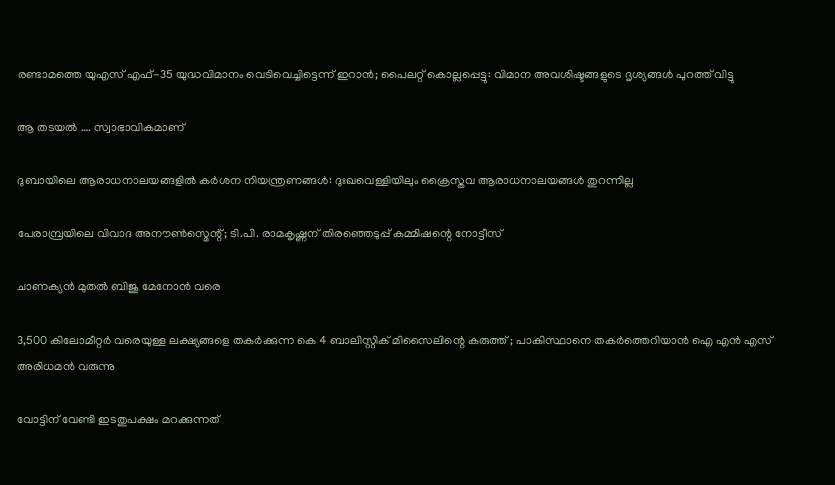രണ്ടാമത്തെ യുഎസ് എഫ്-35 യുദ്ധവിമാനം വെടിവെച്ചിട്ടെന്ന് ഇറാൻ; പൈലറ്റ് കൊല്ലപ്പെട്ടു: വിമാന അവശിഷ്ടങ്ങളുടെ ദൃശ്യങ്ങൾ പുറത്ത് വിട്ടു

ആ തടയല്‍ …. സ്വാഭാവികമാണ്

ദുബായിലെ ആരാധനാലയങ്ങളിൽ കർശന നിയന്ത്രണങ്ങൾ: ദുഃഖവെള്ളിയിലും ക്രൈസ്തവ ആരാധനാലയങ്ങൾ തുറന്നില്ല

പേരാമ്പ്രയിലെ വിവാദ അനൗണ്‍സ്മെന്റ്; ടി.പി. രാമകൃഷ്ണന് തിരഞ്ഞെടുപ്പ് കമ്മിഷന്റെ നോട്ടീസ്

ചാണക്യന്‍ മുതല്‍ ബിജു മേനോന്‍ വരെ

3,500 കിലോമീറ്റർ വരെയുള്ള ലക്ഷ്യങ്ങളെ തകർക്കുന്ന കെ 4 ബാലിസ്റ്റിക് മിസൈലിന്റെ കരുത്ത് ; പാകിസ്ഥാനെ തകർത്തെറിയാൻ ഐ എൻ എസ് അരിധമൻ വരുന്നു

വോട്ടിന് വേണ്ടി ഇടതുപക്ഷം മറക്കുന്നത്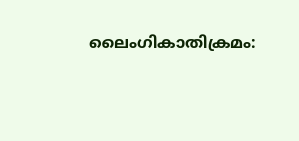ലൈംഗികാതിക്രമം: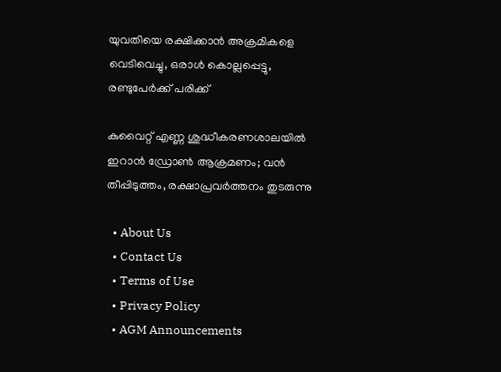യുവതിയെ രക്ഷിക്കാൻ അക്രമികളെ വെടിവെച്ചു, ഒരാൾ കൊല്ലപ്പെട്ടു, രണ്ടുപേർക്ക് പരിക്ക്

കുവൈറ്റ് എണ്ണ ശുദ്ധീകരണശാലയില്‍ ഇറാന്‍ ഡ്രോണ്‍ ആക്രമണം; വൻ തീപ്പിടുത്തം, രക്ഷാപ്രവർത്തനം തുടരുന്നു

  • About Us
  • Contact Us
  • Terms of Use
  • Privacy Policy
  • AGM Announcements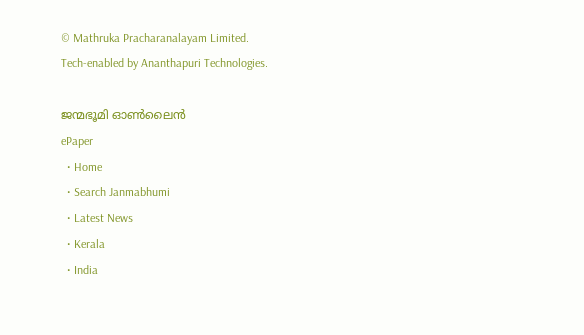© Mathruka Pracharanalayam Limited.
Tech-enabled by Ananthapuri Technologies.

ജന്മഭൂമി ഓണ്‍ലൈന്‍
ePaper
  • Home
  • Search Janmabhumi
  • Latest News
  • Kerala
  • India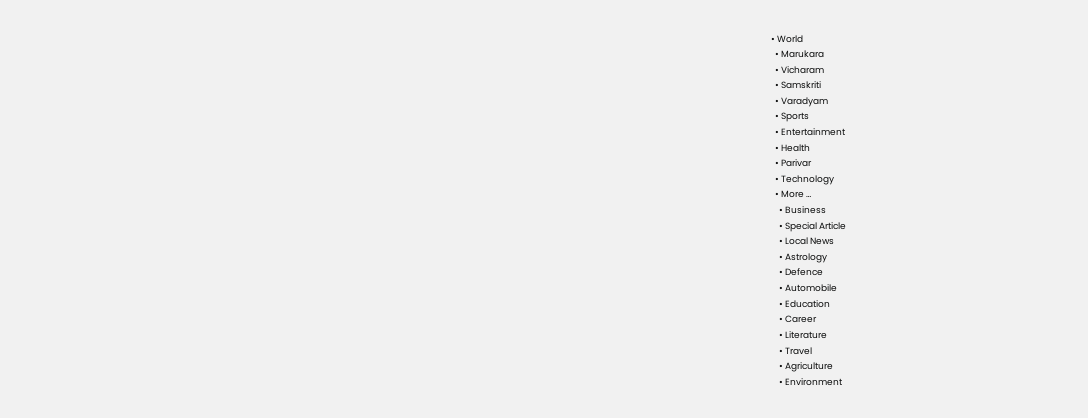• World
  • Marukara
  • Vicharam
  • Samskriti
  • Varadyam
  • Sports
  • Entertainment
  • Health
  • Parivar
  • Technology
  • More …
    • Business
    • Special Article
    • Local News
    • Astrology
    • Defence
    • Automobile
    • Education
    • Career
    • Literature
    • Travel
    • Agriculture
    • Environment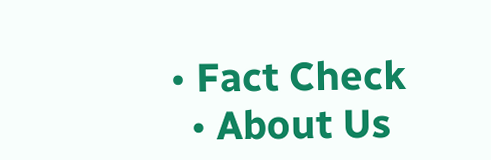• Fact Check
  • About Us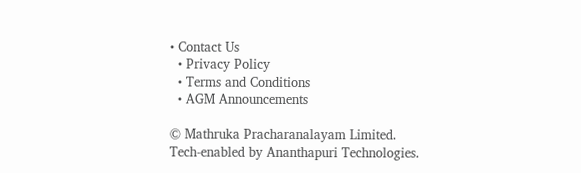• Contact Us
  • Privacy Policy
  • Terms and Conditions
  • AGM Announcements

© Mathruka Pracharanalayam Limited.
Tech-enabled by Ananthapuri Technologies.